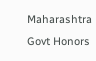Maharashtra Govt Honors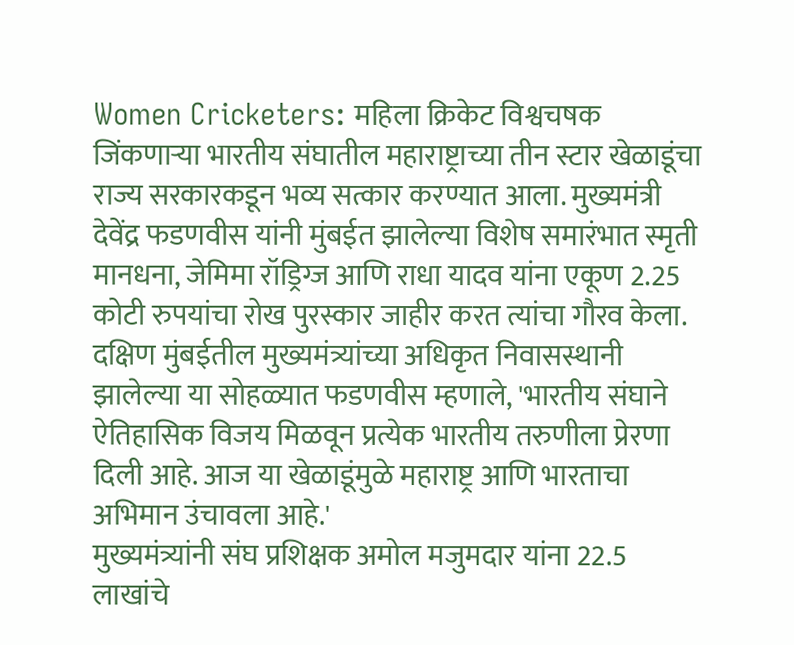Women Cricketers: महिला क्रिकेट विश्वचषक जिंकणाऱ्या भारतीय संघातील महाराष्ट्राच्या तीन स्टार खेळाडूंचा राज्य सरकारकडून भव्य सत्कार करण्यात आला. मुख्यमंत्री देवेंद्र फडणवीस यांनी मुंबईत झालेल्या विशेष समारंभात स्मृती मानधना, जेमिमा रॉड्रिग्ज आणि राधा यादव यांना एकूण 2.25 कोटी रुपयांचा रोख पुरस्कार जाहीर करत त्यांचा गौरव केला. दक्षिण मुंबईतील मुख्यमंत्र्यांच्या अधिकृत निवासस्थानी झालेल्या या सोहळ्यात फडणवीस म्हणाले, 'भारतीय संघाने ऐतिहासिक विजय मिळवून प्रत्येक भारतीय तरुणीला प्रेरणा दिली आहे. आज या खेळाडूंमुळे महाराष्ट्र आणि भारताचा अभिमान उंचावला आहे.'
मुख्यमंत्र्यांनी संघ प्रशिक्षक अमोल मजुमदार यांना 22.5 लाखांचे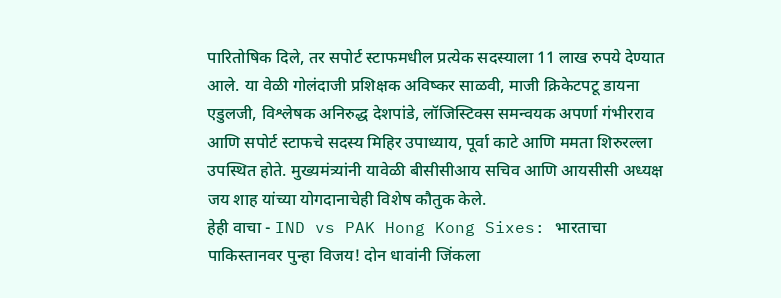पारितोषिक दिले, तर सपोर्ट स्टाफमधील प्रत्येक सदस्याला 11 लाख रुपये देण्यात आले. या वेळी गोलंदाजी प्रशिक्षक अविष्कर साळवी, माजी क्रिकेटपटू डायना एडुलजी, विश्लेषक अनिरुद्ध देशपांडे, लॉजिस्टिक्स समन्वयक अपर्णा गंभीरराव आणि सपोर्ट स्टाफचे सदस्य मिहिर उपाध्याय, पूर्वा काटे आणि ममता शिरुरल्ला उपस्थित होते. मुख्यमंत्र्यांनी यावेळी बीसीसीआय सचिव आणि आयसीसी अध्यक्ष जय शाह यांच्या योगदानाचेही विशेष कौतुक केले.
हेही वाचा - IND vs PAK Hong Kong Sixes: भारताचा पाकिस्तानवर पुन्हा विजय! दोन धावांनी जिंकला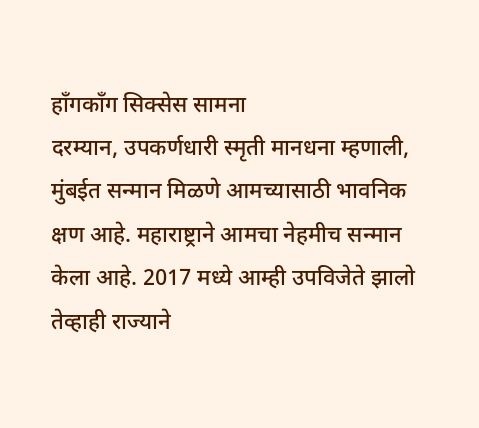हाँगकाँग सिक्सेस सामना
दरम्यान, उपकर्णधारी स्मृती मानधना म्हणाली, मुंबईत सन्मान मिळणे आमच्यासाठी भावनिक क्षण आहे. महाराष्ट्राने आमचा नेहमीच सन्मान केला आहे. 2017 मध्ये आम्ही उपविजेते झालो तेव्हाही राज्याने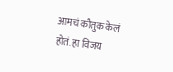आमचं कौतुक केलं होतं. हा विजय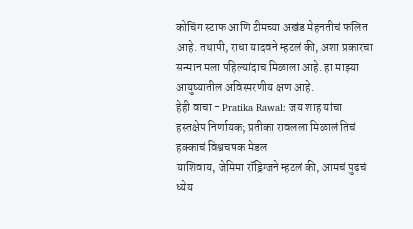कोचिंग स्टाफ आणि टीमच्या अखंड मेहनतीचं फलित आहे. तथापी, राधा यादवने म्हटलं की, अशा प्रकारचा सन्मान मला पहिल्यांदाच मिळाला आहे. हा माझ्या आयुष्यातील अविस्मरणीय क्षण आहे.
हेही वाचा - Pratika Rawal: जय शाह यांचा हस्तक्षेप निर्णायक; प्रतीका रावलला मिळालं तिचं हक्काचं विश्वचषक मेडल
याशिवाय, जेमिमा रॉड्रिग्जने म्हटलं की, आमचं पुढचं ध्येय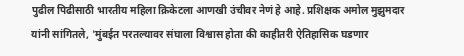पुढील पिढीसाठी भारतीय महिला क्रिकेटला आणखी उंचीवर नेणं हे आहे. प्रशिक्षक अमोल मुझुमदार यांनी सांगितले, 'मुंबईत परतल्यावर संघाला विश्वास होता की काहीतरी ऐतिहासिक घडणार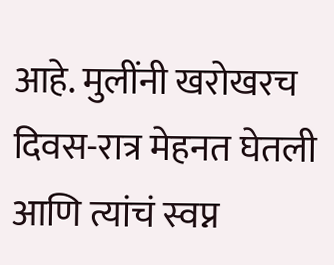आहे. मुलींनी खरोखरच दिवस-रात्र मेहनत घेतली आणि त्यांचं स्वप्न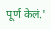पूर्ण केलं.'